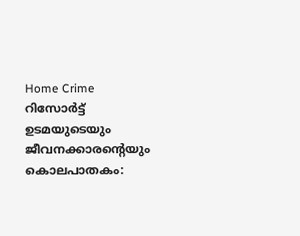Home Crime റിസോര്‍ട്ട് ഉടമയുടെയും ജീവനക്കാരന്റെയും കൊലപാതകം: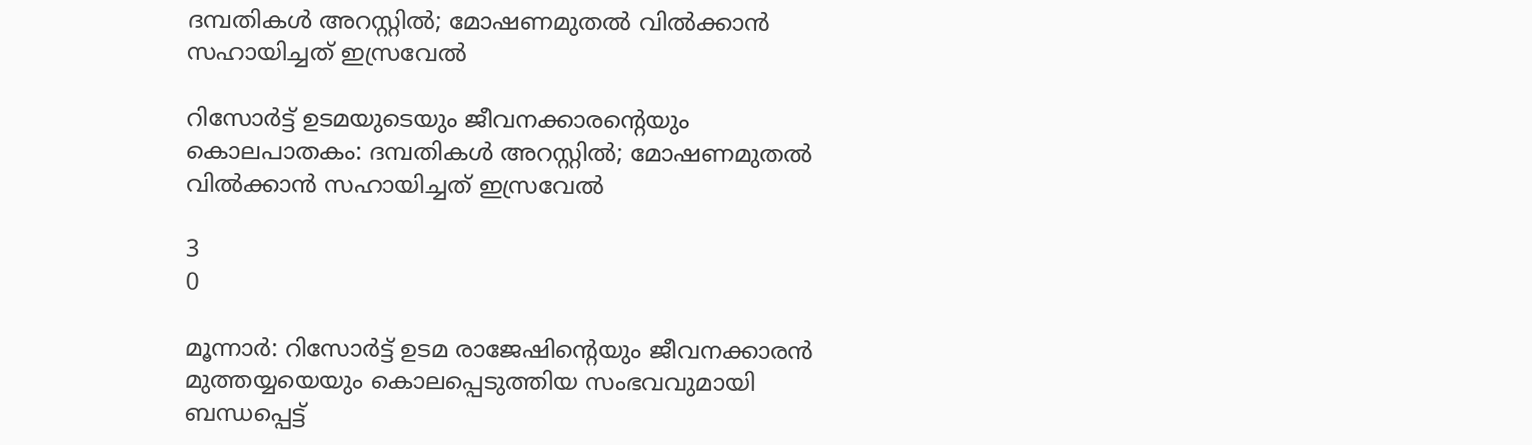ദമ്പതികള്‍ അറസ്റ്റില്‍; മോഷണമുതല്‍ വില്‍ക്കാന്‍ സഹായിച്ചത് ഇസ്രവേല്‍

റിസോര്‍ട്ട് ഉടമയുടെയും ജീവനക്കാരന്റെയും കൊലപാതകം: ദമ്പതികള്‍ അറസ്റ്റില്‍; മോഷണമുതല്‍ വില്‍ക്കാന്‍ സഹായിച്ചത് ഇസ്രവേല്‍

3
0

മൂന്നാര്‍: റിസോര്‍ട്ട് ഉടമ രാജേഷിന്റെയും ജീവനക്കാരന്‍ മുത്തയ്യയെയും കൊലപ്പെടുത്തിയ സംഭവവുമായി ബന്ധപ്പെട്ട്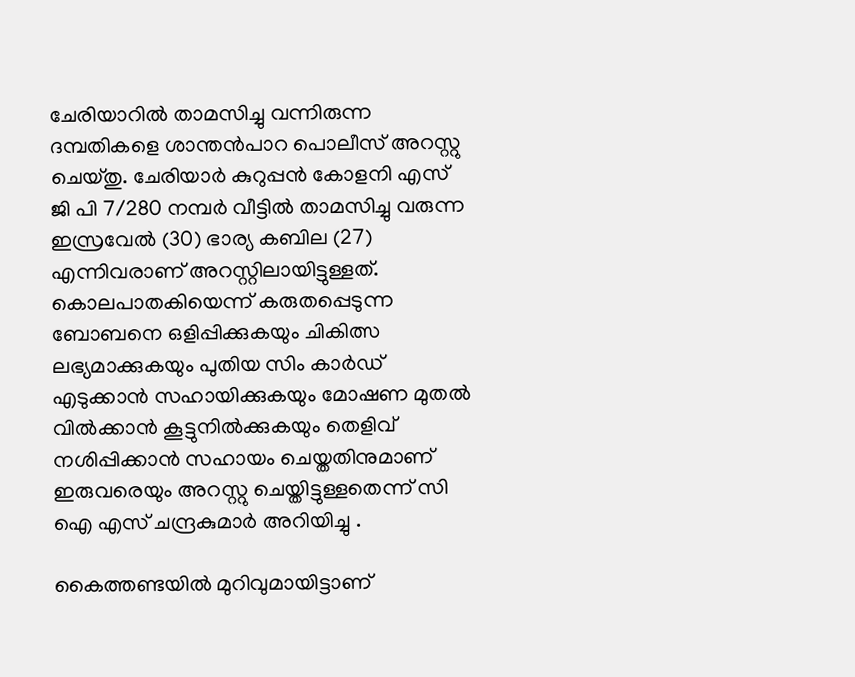ചേരിയാറില്‍ താമസിച്ചു വന്നിരുന്ന ദമ്പതികളെ ശാന്തന്‍പാറ പൊലീസ് അറസ്റ്റു ചെയ്തു. ചേരിയാര്‍ കുറുപ്പന്‍ കോളനി എസ് ജി പി 7/280 നമ്പര്‍ വീട്ടില്‍ താമസിച്ചു വരുന്ന ഇസ്രവേല്‍ (30) ഭാര്യ കബില (27) എന്നിവരാണ് അറസ്റ്റിലായിട്ടുള്ളത്. കൊലപാതകിയെന്ന് കരുതപ്പെടുന്ന ബോബനെ ഒളിപ്പിക്കുകയും ചികിത്സ ലഭ്യമാക്കുകയും പുതിയ സിം കാര്‍ഡ് എടുക്കാന്‍ സഹായിക്കുകയും മോഷണ മുതല്‍ വില്‍ക്കാന്‍ കൂട്ടുനില്‍ക്കുകയും തെളിവ് നശിപ്പിക്കാന്‍ സഹായം ചെയ്തതിനുമാണ് ഇരുവരെയും അറസ്റ്റു ചെയ്തിട്ടുള്ളതെന്ന് സി ഐ എസ് ചന്ദ്രകുമാര്‍ അറിയിച്ചു .

കൈത്തണ്ടയില്‍ മുറിവുമായിട്ടാണ്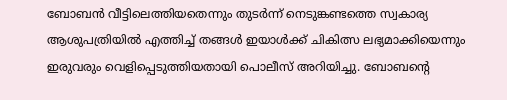ബോബന്‍ വീട്ടിലെത്തിയതെന്നും തുടര്‍ന്ന് നെടുങ്കണ്ടത്തെ സ്വകാര്യ ആശുപത്രിയില്‍ എത്തിച്ച് തങ്ങള്‍ ഇയാള്‍ക്ക് ചികിത്സ ലഭ്യമാക്കിയെന്നും ഇരുവരും വെളിപ്പെടുത്തിയതായി പൊലീസ് അറിയിച്ചു. ബോബന്റെ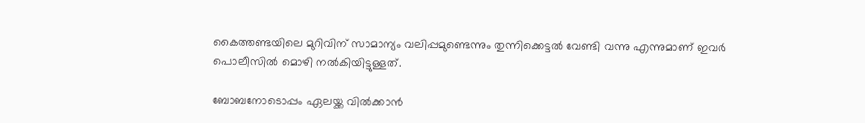കൈത്തണ്ടയിലെ മുറിവിന് സാമാന്യം വലിപ്പമുണ്ടെന്നും തുന്നിക്കെട്ടല്‍ വേണ്ടി വന്നു എന്നുമാണ് ഇവര്‍ പൊലീസില്‍ മൊഴി നല്‍കിയിട്ടുള്ളത്.

ബോബനോടൊപ്പം ഏലയ്ക്ക വില്‍ക്കാന്‍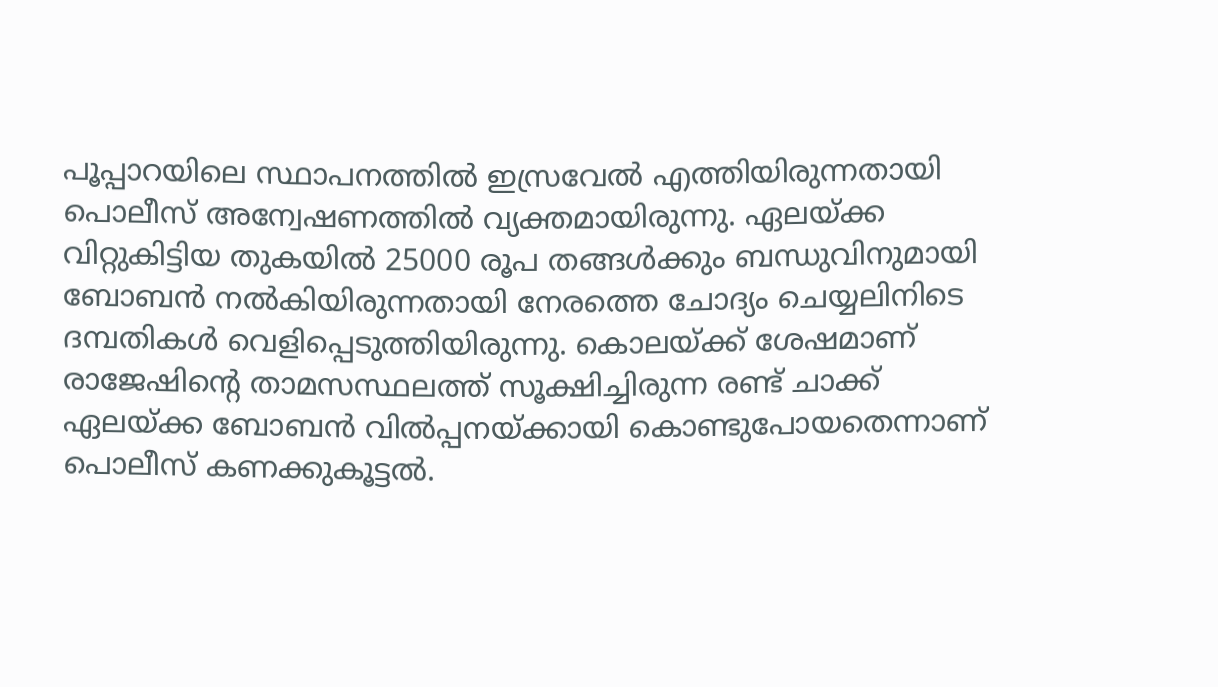പൂപ്പാറയിലെ സ്ഥാപനത്തില്‍ ഇസ്രവേല്‍ എത്തിയിരുന്നതായി പൊലീസ് അന്വേഷണത്തില്‍ വ്യക്തമായിരുന്നു. ഏലയ്ക്ക വിറ്റുകിട്ടിയ തുകയില്‍ 25000 രൂപ തങ്ങള്‍ക്കും ബന്ധുവിനുമായി ബോബന്‍ നല്‍കിയിരുന്നതായി നേരത്തെ ചോദ്യം ചെയ്യലിനിടെ ദമ്പതികള്‍ വെളിപ്പെടുത്തിയിരുന്നു. കൊലയ്ക്ക് ശേഷമാണ് രാജേഷിന്റെ താമസസ്ഥലത്ത് സൂക്ഷിച്ചിരുന്ന രണ്ട് ചാക്ക് ഏലയ്ക്ക ബോബന്‍ വില്‍പ്പനയ്ക്കായി കൊണ്ടുപോയതെന്നാണ് പൊലീസ് കണക്കുകൂട്ടല്‍.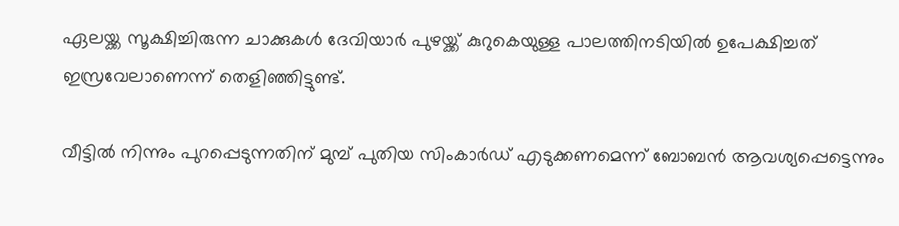ഏലയ്ക്ക സൂക്ഷിച്ചിരുന്ന ചാക്കുകള്‍ ദേവിയാര്‍ പുഴയ്ക്ക് കുറുകെയുള്ള പാലത്തിനടിയില്‍ ഉപേക്ഷിച്ചത് ഇസ്രവേലാണെന്ന് തെളിഞ്ഞിട്ടുണ്ട്.

വീട്ടില്‍ നിന്നും പുറപ്പെടുന്നതിന് മുമ്പ് പുതിയ സിംകാര്‍ഡ് എടുക്കണമെന്ന് ബോബന്‍ ആവശ്യപ്പെട്ടെന്നും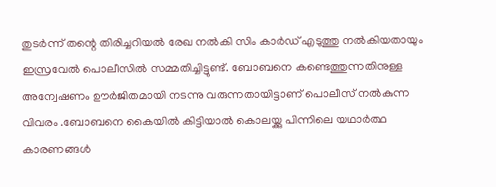തുടര്‍ന്ന് തന്റെ തിരിച്ചറിയല്‍ രേഖ നല്‍കി സിം കാര്‍ഡ് എടുത്തു നല്‍കിയതായും ഇസ്രവേല്‍ പൊലീസില്‍ സമ്മതിച്ചിട്ടുണ്ട്. ബോബനെ കണ്ടെത്തുന്നതിനുള്ള അന്വേഷണം ഊര്‍ജിതമായി നടന്നു വരുന്നതായിട്ടാണ് പൊലീസ് നല്‍കുന്ന വിവരം .ബോബനെ കൈയില്‍ കിട്ടിയാല്‍ കൊലയ്ക്കു പിന്നിലെ യഥാര്‍ത്ഥ കാരണങ്ങള്‍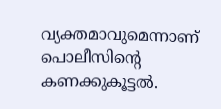വ്യക്തമാവുമെന്നാണ് പൊലീസിന്റെ കണക്കുകൂട്ടല്‍.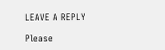LEAVE A REPLY

Please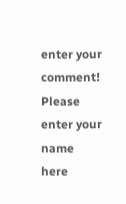enter your comment!
Please enter your name here